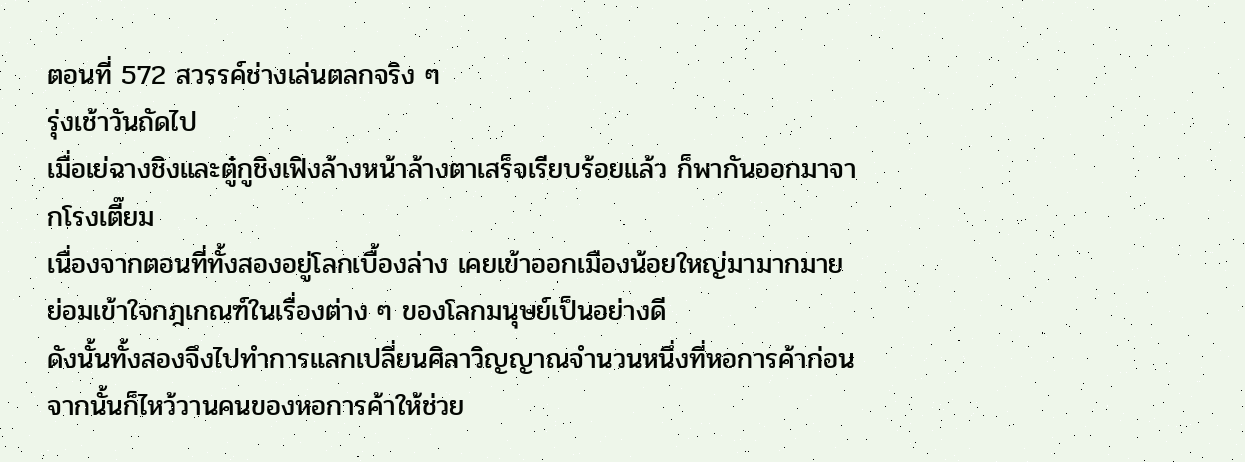ตอนที่ 572 สวรรค์ช่างเล่นตลกจริง ๆ
รุ่งเช้าวันถัดไป
เมื่อเย่ฉางชิงและตู๋กูชิงเฟิงล้างหน้าล้างตาเสร็จเรียบร้อยแล้ว ก็พากันออกมาจากโรงเตี๊ยม
เนื่องจากตอนที่ทั้งสองอยู่โลกเบื้องล่าง เคยเข้าออกเมืองน้อยใหญ่มามากมาย ย่อมเข้าใจกฎเกณฑ์ในเรื่องต่าง ๆ ของโลกมนุษย์เป็นอย่างดี
ดังนั้นทั้งสองจึงไปทำการแลกเปลี่ยนศิลาวิญญาณจำนวนหนึ่งที่หอการค้าก่อน จากนั้นก็ไหว้วานคนของหอการค้าให้ช่วย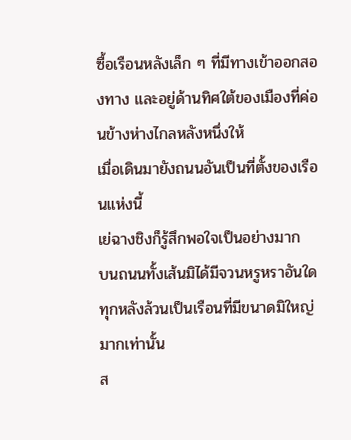ซื้อเรือนหลังเล็ก ๆ ที่มีทางเข้าออกสองทาง และอยู่ด้านทิศใต้ของเมืองที่ค่อนข้างห่างไกลหลังหนึ่งให้
เมื่อเดินมายังถนนอันเป็นที่ตั้งของเรือนแห่งนี้
เย่ฉางชิงก็รู้สึกพอใจเป็นอย่างมาก
บนถนนทั้งเส้นมิได้มีจวนหรูหราอันใด ทุกหลังล้วนเป็นเรือนที่มีขนาดมิใหญ่มากเท่านั้น
ส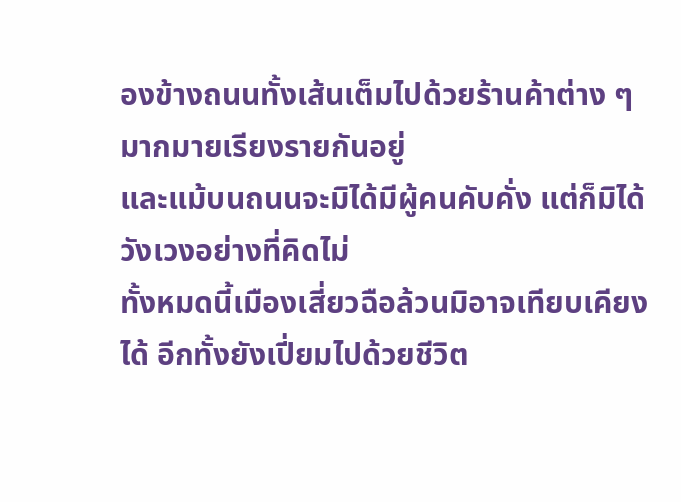องข้างถนนทั้งเส้นเต็มไปด้วยร้านค้าต่าง ๆ มากมายเรียงรายกันอยู่
และแม้บนถนนจะมิได้มีผู้คนคับคั่ง แต่ก็มิได้วังเวงอย่างที่คิดไม่
ทั้งหมดนี้เมืองเสี่ยวฉือล้วนมิอาจเทียบเคียงได้ อีกทั้งยังเปี่ยมไปด้วยชีวิต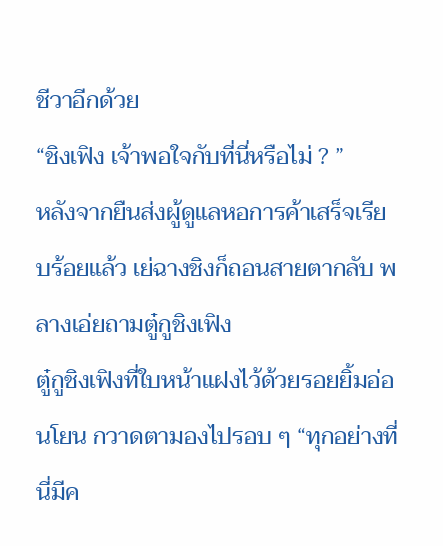ชีวาอีกด้วย
“ชิงเฟิง เจ้าพอใจกับที่นี่หรือไม่ ? ”
หลังจากยืนส่งผู้ดูแลหอการค้าเสร็จเรียบร้อยแล้ว เย่ฉางชิงก็ถอนสายตากลับ พลางเอ่ยถามตู๋กูชิงเฟิง
ตู๋กูชิงเฟิงที่ใบหน้าแฝงไว้ด้วยรอยยิ้มอ่อนโยน กวาดตามองไปรอบ ๆ “ทุกอย่างที่นี่มีค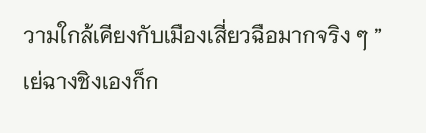วามใกล้เคียงกับเมืองเสี่ยวฉือมากจริง ๆ ”
เย่ฉางชิงเองก็ก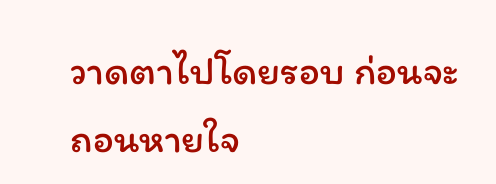วาดตาไปโดยรอบ ก่อนจะถอนหายใจ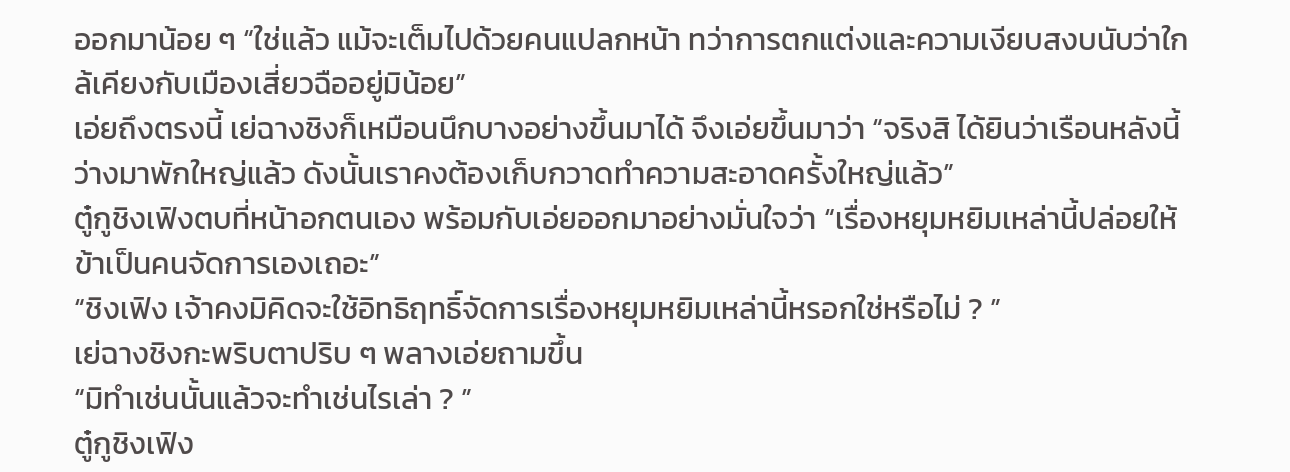ออกมาน้อย ๆ “ใช่แล้ว แม้จะเต็มไปด้วยคนแปลกหน้า ทว่าการตกแต่งและความเงียบสงบนับว่าใกล้เคียงกับเมืองเสี่ยวฉืออยู่มิน้อย”
เอ่ยถึงตรงนี้ เย่ฉางชิงก็เหมือนนึกบางอย่างขึ้นมาได้ จึงเอ่ยขึ้นมาว่า “จริงสิ ได้ยินว่าเรือนหลังนี้ว่างมาพักใหญ่แล้ว ดังนั้นเราคงต้องเก็บกวาดทำความสะอาดครั้งใหญ่แล้ว”
ตู๋กูชิงเฟิงตบที่หน้าอกตนเอง พร้อมกับเอ่ยออกมาอย่างมั่นใจว่า “เรื่องหยุมหยิมเหล่านี้ปล่อยให้ข้าเป็นคนจัดการเองเถอะ”
“ชิงเฟิง เจ้าคงมิคิดจะใช้อิทธิฤทธิ์จัดการเรื่องหยุมหยิมเหล่านี้หรอกใช่หรือไม่ ? ”
เย่ฉางชิงกะพริบตาปริบ ๆ พลางเอ่ยถามขึ้น
“มิทำเช่นนั้นแล้วจะทำเช่นไรเล่า ? ”
ตู๋กูชิงเฟิง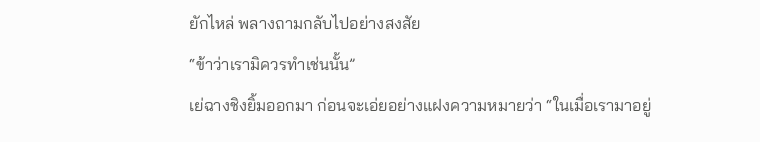ยักไหล่ พลางถามกลับไปอย่างสงสัย
“ข้าว่าเรามิควรทำเช่นนั้น”
เย่ฉางชิงยิ้มออกมา ก่อนจะเอ่ยอย่างแฝงความหมายว่า “ในเมื่อเรามาอยู่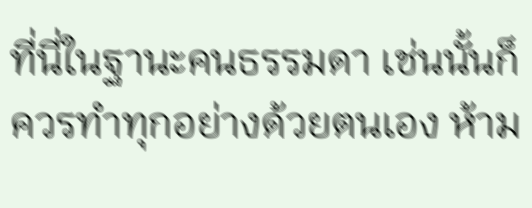ที่นี่ในฐานะคนธรรมดา เช่นนั้นก็ควรทำทุกอย่างด้วยตนเอง ห้าม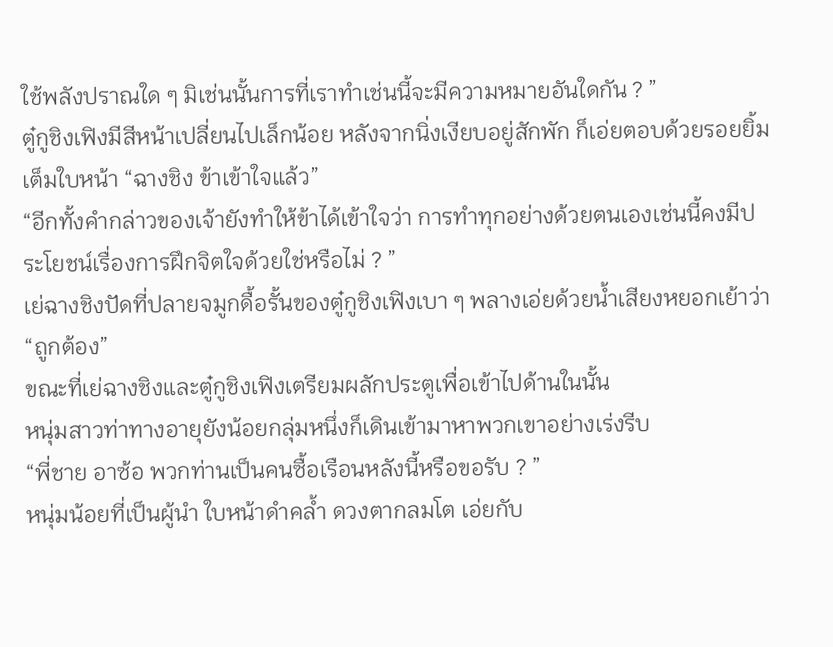ใช้พลังปราณใด ๆ มิเช่นนั้นการที่เราทำเช่นนี้จะมีความหมายอันใดกัน ? ”
ตู๋กูชิงเฟิงมีสีหน้าเปลี่ยนไปเล็กน้อย หลังจากนิ่งเงียบอยู่สักพัก ก็เอ่ยตอบด้วยรอยยิ้มเต็มใบหน้า “ฉางชิง ข้าเข้าใจแล้ว”
“อีกทั้งคำกล่าวของเจ้ายังทำให้ข้าได้เข้าใจว่า การทำทุกอย่างด้วยตนเองเช่นนี้คงมีประโยชน์เรื่องการฝึกจิตใจด้วยใช่หรือไม่ ? ”
เย่ฉางชิงปัดที่ปลายจมูกดื้อรั้นของตู๋กูชิงเฟิงเบา ๆ พลางเอ่ยด้วยน้ำเสียงหยอกเย้าว่า “ถูกต้อง”
ขณะที่เย่ฉางชิงและตู๋กูชิงเฟิงเตรียมผลักประตูเพื่อเข้าไปด้านในนั้น
หนุ่มสาวท่าทางอายุยังน้อยกลุ่มหนึ่งก็เดินเข้ามาหาพวกเขาอย่างเร่งรีบ
“พี่ชาย อาซ้อ พวกท่านเป็นคนซื้อเรือนหลังนี้หรือขอรับ ? ”
หนุ่มน้อยที่เป็นผู้นำ ใบหน้าดำคล้ำ ดวงตากลมโต เอ่ยกับ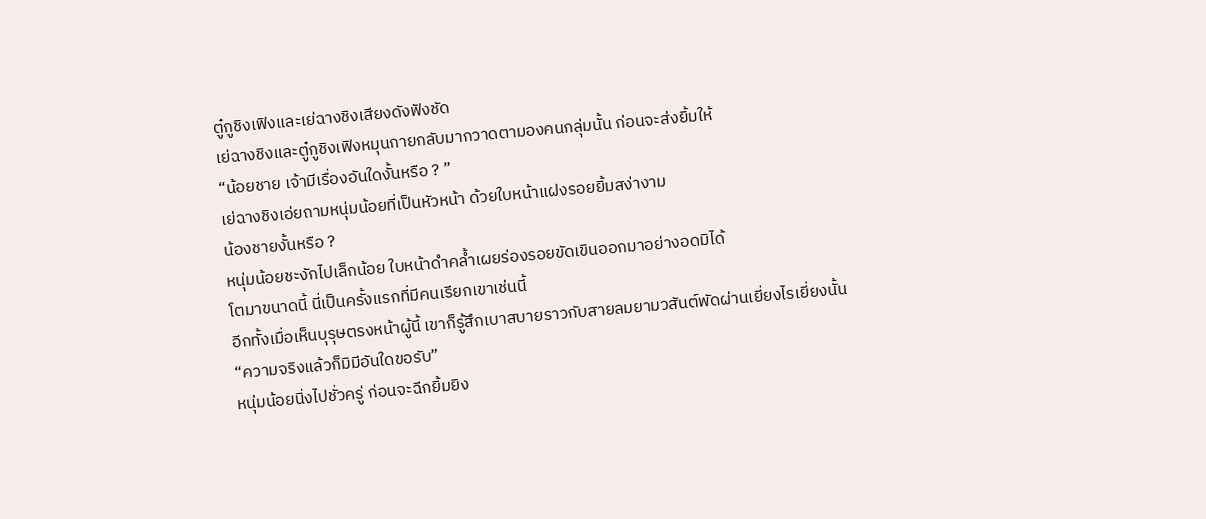ตู๋กูชิงเฟิงและเย่ฉางชิงเสียงดังฟังชัด
เย่ฉางชิงและตู๋กูชิงเฟิงหมุนกายกลับมากวาดตามองคนกลุ่มนั้น ก่อนจะส่งยิ้มให้
“น้อยชาย เจ้ามีเรื่องอันใดงั้นหรือ ? ”
เย่ฉางชิงเอ่ยถามหนุ่มน้อยที่เป็นหัวหน้า ด้วยใบหน้าแฝงรอยยิ้มสง่างาม
น้องชายงั้นหรือ ?
หนุ่มน้อยชะงักไปเล็กน้อย ใบหน้าดำคล้ำเผยร่องรอยขัดเขินออกมาอย่างอดมิได้
โตมาขนาดนี้ นี่เป็นครั้งแรกที่มีคนเรียกเขาเช่นนี้
อีกทั้งเมื่อเห็นบุรุษตรงหน้าผู้นี้ เขาก็รู้สึกเบาสบายราวกับสายลมยามวสันต์พัดผ่านเยี่ยงไรเยี่ยงนั้น
“ความจริงแล้วก็มิมีอันใดขอรับ”
หนุ่มน้อยนิ่งไปชั่วครู่ ก่อนจะฉีกยิ้มยิง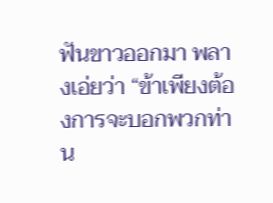ฟันขาวออกมา พลางเอ่ยว่า “ข้าเพียงต้องการจะบอกพวกท่าน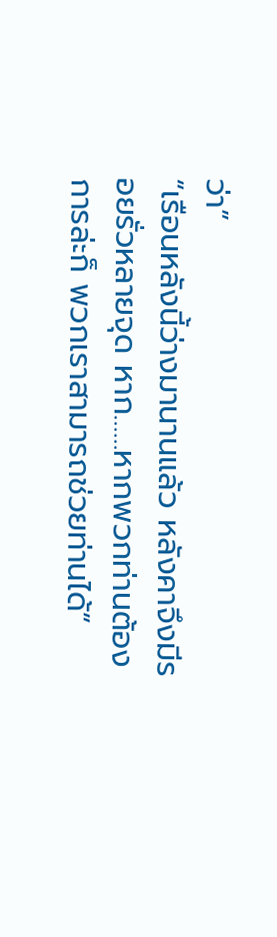ว่า”
“เรือนหลังนี้ว่างมานานแล้ว หลังคาจึงมีรอยรั่วหลายจุด หาก……หากพวกท่านต้องการล่ะก็ พวกเราสามารถช่วยท่านได้”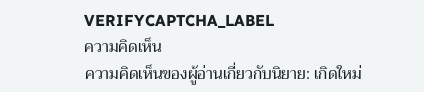VERIFYCAPTCHA_LABEL
ความคิดเห็น
ความคิดเห็นของผู้อ่านเกี่ยวกับนิยาย: เกิดใหม่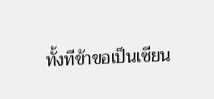ทั้งทีข้าขอเป็นเซียน